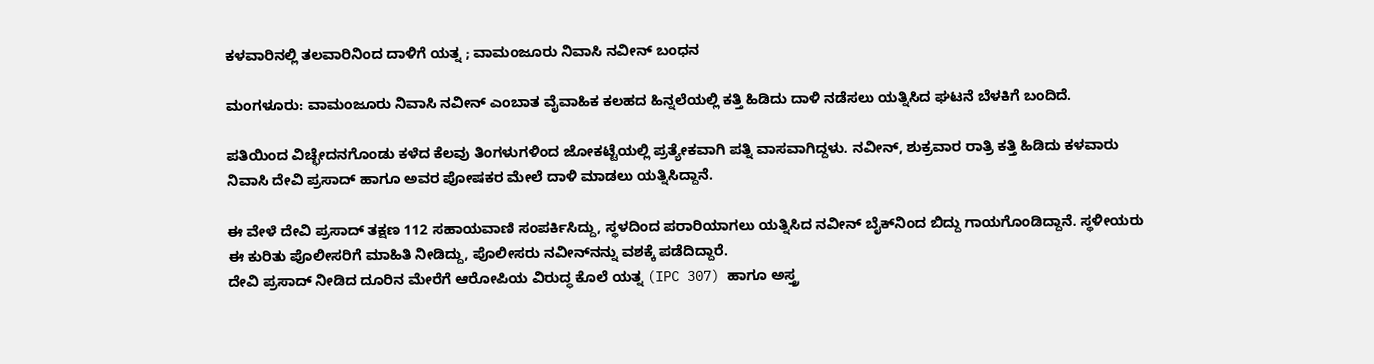ಕಳವಾರಿನಲ್ಲಿ ತಲವಾರಿನಿಂದ ದಾಳಿಗೆ ಯತ್ನ ; ವಾಮಂಜೂರು ನಿವಾಸಿ ನವೀನ್ ಬಂಧನ

ಮಂಗಳೂರು: ವಾಮಂಜೂರು ನಿವಾಸಿ ನವೀನ್ ಎಂಬಾತ ವೈವಾಹಿಕ ಕಲಹದ ಹಿನ್ನಲೆಯಲ್ಲಿ ಕತ್ತಿ ಹಿಡಿದು ದಾಳಿ ನಡೆಸಲು ಯತ್ನಿಸಿದ ಘಟನೆ ಬೆಳಕಿಗೆ ಬಂದಿದೆ.

ಪತಿಯಿಂದ ವಿಚ್ಛೇದನಗೊಂಡು ಕಳೆದ ಕೆಲವು ತಿಂಗಳುಗಳಿಂದ ಜೋಕಟ್ಟೆಯಲ್ಲಿ ಪ್ರತ್ಯೇಕವಾಗಿ ಪತ್ನಿ ವಾಸವಾಗಿದ್ದಳು. ನವೀನ್, ಶುಕ್ರವಾರ ರಾತ್ರಿ ಕತ್ತಿ ಹಿಡಿದು ಕಳವಾರು ನಿವಾಸಿ ದೇವಿ ಪ್ರಸಾದ್ ಹಾಗೂ ಅವರ ಪೋಷಕರ ಮೇಲೆ ದಾಳಿ ಮಾಡಲು ಯತ್ನಿಸಿದ್ದಾನೆ.

ಈ ವೇಳೆ ದೇವಿ ಪ್ರಸಾದ್ ತಕ್ಷಣ 112 ಸಹಾಯವಾಣಿ ಸಂಪರ್ಕಿಸಿದ್ದು, ಸ್ಥಳದಿಂದ ಪರಾರಿಯಾಗಲು ಯತ್ನಿಸಿದ ನವೀನ್ ಬೈಕ್‌ನಿಂದ ಬಿದ್ದು ಗಾಯಗೊಂಡಿದ್ದಾನೆ. ಸ್ಥಳೀಯರು ಈ ಕುರಿತು ಪೊಲೀಸರಿಗೆ ಮಾಹಿತಿ ನೀಡಿದ್ದು, ಪೊಲೀಸರು ನವೀನ್‌ನನ್ನು ವಶಕ್ಕೆ ಪಡೆದಿದ್ದಾರೆ.
ದೇವಿ ಪ್ರಸಾದ್ ನೀಡಿದ ದೂರಿನ ಮೇರೆಗೆ ಆರೋಪಿಯ ವಿರುದ್ಧ ಕೊಲೆ ಯತ್ನ (IPC 307) ಹಾಗೂ ಅಸ್ತ್ರ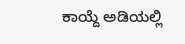ಕಾಯ್ದೆ ಅಡಿಯಲ್ಲಿ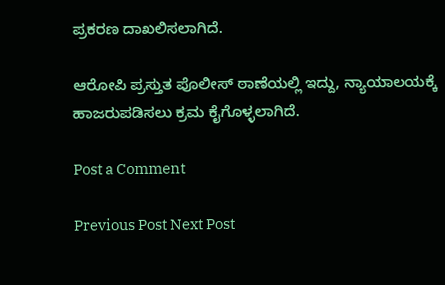ಪ್ರಕರಣ ದಾಖಲಿಸಲಾಗಿದೆ.

ಆರೋಪಿ ಪ್ರಸ್ತುತ ಪೊಲೀಸ್ ಠಾಣೆಯಲ್ಲಿ ಇದ್ದು, ನ್ಯಾಯಾಲಯಕ್ಕೆ ಹಾಜರುಪಡಿಸಲು ಕ್ರಮ ಕೈಗೊಳ್ಳಲಾಗಿದೆ.

Post a Comment

Previous Post Next Post